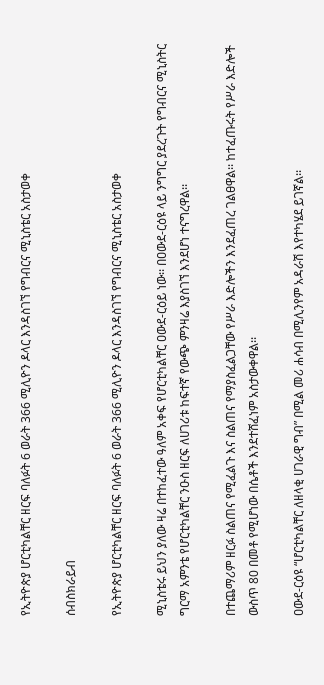የኢትዮጵያ ሆርቲካልቸር ዘርፍ ባለፉት 6 ወራት 366 ሚሊዮን ዶላር እንዳስገኘ የግብርና ሚኒስቴር አስታወቀ

ሰብስክራይብ

የኢትዮጵያ ሆርቲካልቸር ዘርፍ ባለፉት 6 ወራት 366 ሚሊዮን ዶላር እንዳስገኘ የግብርና ሚኒስቴር አስታወቀ

ሚኒስቴሩ ይህን ያለው ዛሬ በተከፈተው ዓለም አቀፍ የሆርቲካልቸር ዐውደ-ርዕይ ነው፡፡ በዐውደ-ርዕዩ ላይ ንግግር ያደረጉት የግብርና ሚኒስትር ግርማ አምንቴ የሆርቲካልቸር ንዑስ ዘርፍ ለሀገሪቱ ከፍተኛ የውጭ ምንዛሬ እያስገኘ እንደሆነ ተናግረዋል፡፡

በተጨማሪም ዘርፉ ስልጠና የሚፈልጉ እና ስልጠና የማያስፈልጋቸው የሥራ እድሎችን እንደፈጠረ ገልፀዋል፡፡ ከተፈጡሩት የሥራ እድሎች ውስጥ 80 በመቶ የሚሆነው በሴቶች እንደተሸፈነም አስታውቀዋል፡፡

ዐውደ-ርዕዩ “ሆርቲካልቸር ለዘላቂ ሀገራዊ ግብ” በሚል መሪ ሐሳብ በሚሊንየም አዳራሽ እየተካሄደ ይገኛል፡፡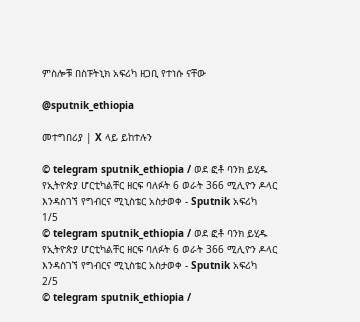ምስሎቹ በስፑትኒክ አፍሪካ ዘጋቢ የተነሱ ናቸው

@sputnik_ethiopia

መተግበሪያ | X ላይ ይከተሉን

© telegram sputnik_ethiopia / ወደ ፎቶ ባንክ ይሂዱ
የኢትዮጵያ ሆርቲካልቸር ዘርፍ ባለፉት 6 ወራት 366 ሚሊዮን ዶላር እንዳስገኘ የግብርና ሚኒስቴር አስታወቀ - Sputnik አፍሪካ
1/5
© telegram sputnik_ethiopia / ወደ ፎቶ ባንክ ይሂዱ
የኢትዮጵያ ሆርቲካልቸር ዘርፍ ባለፉት 6 ወራት 366 ሚሊዮን ዶላር እንዳስገኘ የግብርና ሚኒስቴር አስታወቀ - Sputnik አፍሪካ
2/5
© telegram sputnik_ethiopia /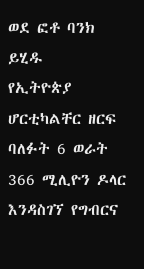ወደ ፎቶ ባንክ ይሂዱ
የኢትዮጵያ ሆርቲካልቸር ዘርፍ ባለፉት 6 ወራት 366 ሚሊዮን ዶላር እንዳስገኘ የግብርና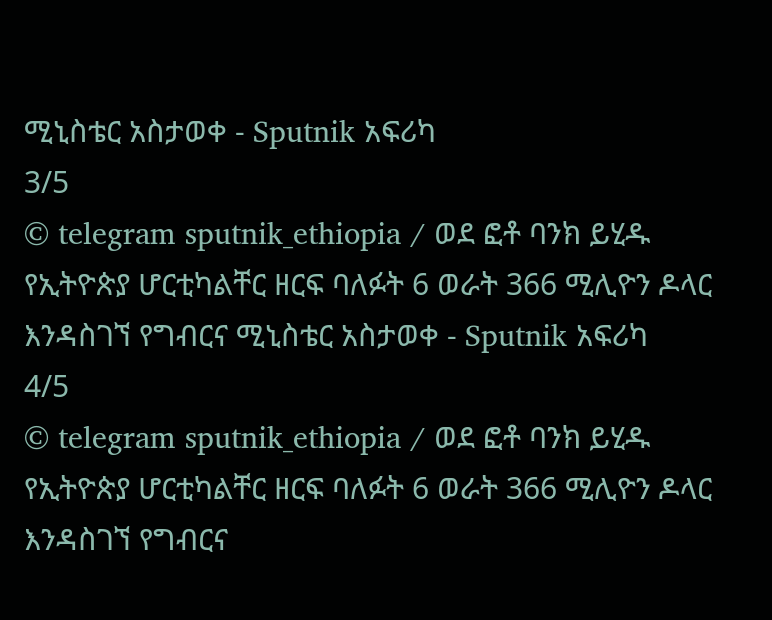ሚኒስቴር አስታወቀ - Sputnik አፍሪካ
3/5
© telegram sputnik_ethiopia / ወደ ፎቶ ባንክ ይሂዱ
የኢትዮጵያ ሆርቲካልቸር ዘርፍ ባለፉት 6 ወራት 366 ሚሊዮን ዶላር እንዳስገኘ የግብርና ሚኒስቴር አስታወቀ - Sputnik አፍሪካ
4/5
© telegram sputnik_ethiopia / ወደ ፎቶ ባንክ ይሂዱ
የኢትዮጵያ ሆርቲካልቸር ዘርፍ ባለፉት 6 ወራት 366 ሚሊዮን ዶላር እንዳስገኘ የግብርና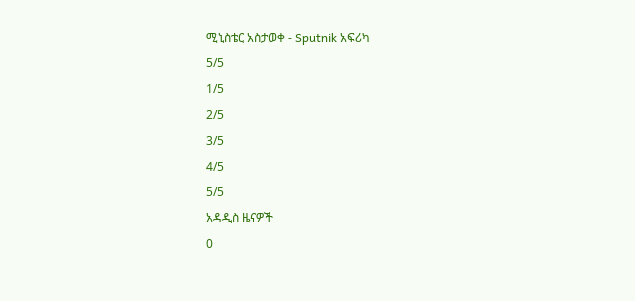ሚኒስቴር አስታወቀ - Sputnik አፍሪካ
5/5
1/5
2/5
3/5
4/5
5/5
አዳዲስ ዜናዎች
0